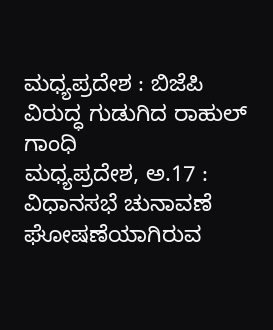ಮಧ್ಯಪ್ರದೇಶ : ಬಿಜೆಪಿ ವಿರುದ್ಧ ಗುಡುಗಿದ ರಾಹುಲ್ ಗಾಂಧಿ
ಮಧ್ಯಪ್ರದೇಶ, ಅ.17 : ವಿಧಾನಸಭೆ ಚುನಾವಣೆ ಘೋಷಣೆಯಾಗಿರುವ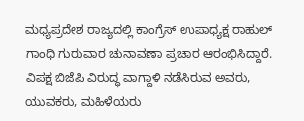ಮಧ್ಯಪ್ರದೇಶ ರಾಜ್ಯದಲ್ಲಿ ಕಾಂಗ್ರೆಸ್ ಉಪಾಧ್ಯಕ್ಷ ರಾಹುಲ್ ಗಾಂಧಿ ಗುರುವಾರ ಚುನಾವಣಾ ಪ್ರಚಾರ ಆರಂಭಿಸಿದ್ದಾರೆ. ವಿಪಕ್ಷ ಬಿಜೆಪಿ ವಿರುದ್ಧ ವಾಗ್ದಾಳಿ ನಡೆಸಿರುವ ಅವರು, ಯುವಕರು, ಮಹಿಳೆಯರು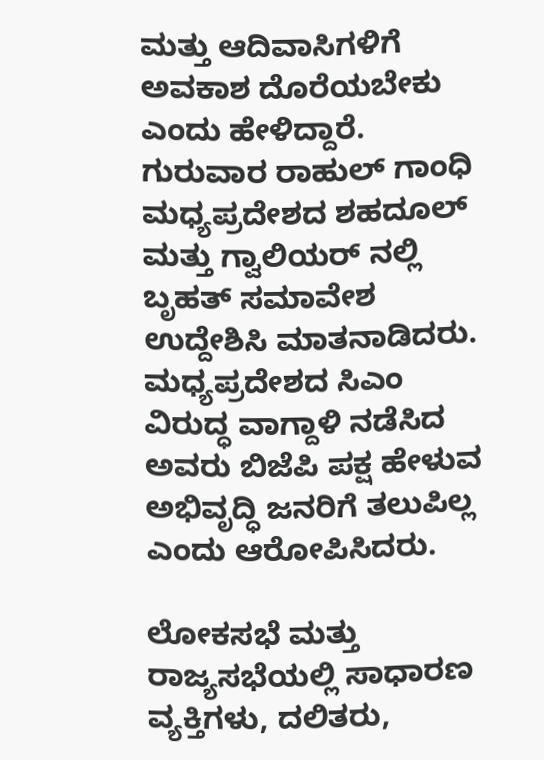ಮತ್ತು ಆದಿವಾಸಿಗಳಿಗೆ ಅವಕಾಶ ದೊರೆಯಬೇಕು ಎಂದು ಹೇಳಿದ್ದಾರೆ.
ಗುರುವಾರ ರಾಹುಲ್ ಗಾಂಧಿ ಮಧ್ಯಪ್ರದೇಶದ ಶಹದೂಲ್ ಮತ್ತು ಗ್ವಾಲಿಯರ್ ನಲ್ಲಿ ಬೃಹತ್ ಸಮಾವೇಶ ಉದ್ದೇಶಿಸಿ ಮಾತನಾಡಿದರು. ಮಧ್ಯಪ್ರದೇಶದ ಸಿಎಂ ವಿರುದ್ಧ ವಾಗ್ದಾಳಿ ನಡೆಸಿದ ಅವರು ಬಿಜೆಪಿ ಪಕ್ಷ ಹೇಳುವ ಅಭಿವೃದ್ಧಿ ಜನರಿಗೆ ತಲುಪಿಲ್ಲ ಎಂದು ಆರೋಪಿಸಿದರು.

ಲೋಕಸಭೆ ಮತ್ತು ರಾಜ್ಯಸಭೆಯಲ್ಲಿ ಸಾಧಾರಣ ವ್ಯಕ್ತಿಗಳು, ದಲಿತರು,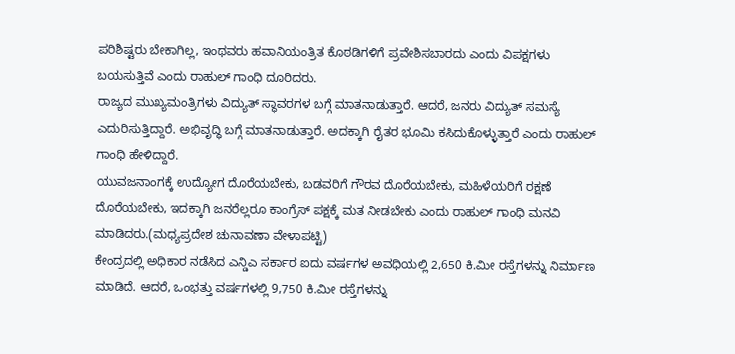ಪರಿಶಿಷ್ಟರು ಬೇಕಾಗಿಲ್ಲ, ಇಂಥವರು ಹವಾನಿಯಂತ್ರಿತ ಕೊಠಡಿಗಳಿಗೆ ಪ್ರವೇಶಿಸಬಾರದು ಎಂದು ವಿಪಕ್ಷಗಳು ಬಯಸುತ್ತಿವೆ ಎಂದು ರಾಹುಲ್ ಗಾಂಧಿ ದೂರಿದರು.
ರಾಜ್ಯದ ಮುಖ್ಯಮಂತ್ರಿಗಳು ವಿದ್ಯುತ್ ಸ್ಥಾವರಗಳ ಬಗ್ಗೆ ಮಾತನಾಡುತ್ತಾರೆ. ಆದರೆ, ಜನರು ವಿದ್ಯುತ್ ಸಮಸ್ಯೆ ಎದುರಿಸುತ್ತಿದ್ದಾರೆ. ಅಭಿವೃದ್ಧಿ ಬಗ್ಗೆ ಮಾತನಾಡುತ್ತಾರೆ. ಅದಕ್ಕಾಗಿ ರೈತರ ಭೂಮಿ ಕಸಿದುಕೊಳ್ಳುತ್ತಾರೆ ಎಂದು ರಾಹುಲ್ ಗಾಂಧಿ ಹೇಳಿದ್ದಾರೆ.
ಯುವಜನಾಂಗಕ್ಕೆ ಉದ್ಯೋಗ ದೊರೆಯಬೇಕು, ಬಡವರಿಗೆ ಗೌರವ ದೊರೆಯಬೇಕು, ಮಹಿಳೆಯರಿಗೆ ರಕ್ಷಣೆ ದೊರೆಯಬೇಕು, ಇದಕ್ಕಾಗಿ ಜನರೆಲ್ಲರೂ ಕಾಂಗ್ರೆಸ್ ಪಕ್ಷಕ್ಕೆ ಮತ ನೀಡಬೇಕು ಎಂದು ರಾಹುಲ್ ಗಾಂಧಿ ಮನವಿ ಮಾಡಿದರು.(ಮಧ್ಯಪ್ರದೇಶ ಚುನಾವಣಾ ವೇಳಾಪಟ್ಟಿ)
ಕೇಂದ್ರದಲ್ಲಿ ಅಧಿಕಾರ ನಡೆಸಿದ ಎನ್ಡಿಎ ಸರ್ಕಾರ ಐದು ವರ್ಷಗಳ ಅವಧಿಯಲ್ಲಿ 2,650 ಕಿ.ಮೀ ರಸ್ತೆಗಳನ್ನು ನಿರ್ಮಾಣ ಮಾಡಿದೆ. ಆದರೆ, ಒಂಭತ್ತು ವರ್ಷಗಳಲ್ಲಿ 9,750 ಕಿ.ಮೀ ರಸ್ತೆಗಳನ್ನು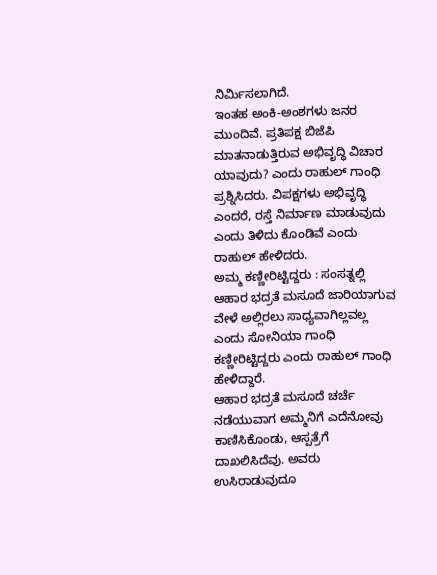ನಿರ್ಮಿಸಲಾಗಿದೆ.
ಇಂತಹ ಅಂಕಿ-ಅಂಶಗಳು ಜನರ ಮುಂದಿವೆ. ಪ್ರತಿಪಕ್ಷ ಬಿಜೆಪಿ ಮಾತನಾಡುತ್ತಿರುವ ಅಭಿವೃದ್ಧಿ ವಿಚಾರ ಯಾವುದು? ಎಂದು ರಾಹುಲ್ ಗಾಂಧಿ ಪ್ರಶ್ನಿಸಿದರು. ವಿಪಕ್ಷಗಳು ಅಭಿವೃದ್ಧಿ ಎಂದರೆ, ರಸ್ತೆ ನಿರ್ಮಾಣ ಮಾಡುವುದು ಎಂದು ತಿಳಿದು ಕೊಂಡಿವೆ ಎಂದು ರಾಹುಲ್ ಹೇಳಿದರು.
ಅಮ್ಮ ಕಣ್ಣೀರಿಟ್ಟಿದ್ದರು : ಸಂಸತ್ನಲ್ಲಿ ಆಹಾರ ಭದ್ರತೆ ಮಸೂದೆ ಜಾರಿಯಾಗುವ ವೇಳೆ ಅಲ್ಲಿರಲು ಸಾಧ್ಯವಾಗಿಲ್ಲವಲ್ಲ ಎಂದು ಸೋನಿಯಾ ಗಾಂಧಿ ಕಣ್ಣೀರಿಟ್ಟಿದ್ದರು ಎಂದು ರಾಹುಲ್ ಗಾಂಧಿ ಹೇಳಿದ್ದಾರೆ.
ಆಹಾರ ಭದ್ರತೆ ಮಸೂದೆ ಚರ್ಚೆ ನಡೆಯುವಾಗ ಅಮ್ಮನಿಗೆ ಎದೆನೋವು ಕಾಣಿಸಿಕೊಂಡು, ಆಸ್ಪತ್ರೆಗೆ ದಾಖಲಿಸಿದೆವು. ಅವರು ಉಸಿರಾಡುವುದೂ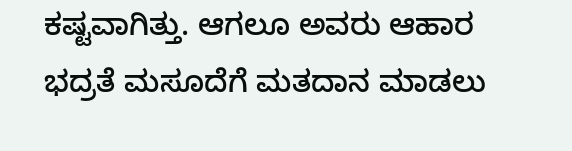ಕಷ್ಟವಾಗಿತ್ತು. ಆಗಲೂ ಅವರು ಆಹಾರ ಭದ್ರತೆ ಮಸೂದೆಗೆ ಮತದಾನ ಮಾಡಲು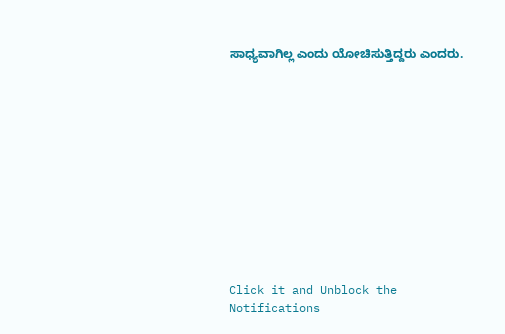ಸಾಧ್ಯವಾಗಿಲ್ಲ ಎಂದು ಯೋಚಿಸುತ್ತಿದ್ದರು ಎಂದರು.












Click it and Unblock the Notifications